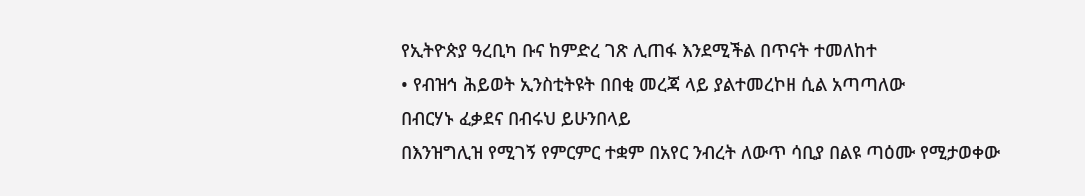የኢትዮጵያ ዓረቢካ ቡና ከምድረ ገጽ ሊጠፋ እንደሚችል በጥናት ተመለከተ
• የብዝኅ ሕይወት ኢንስቲትዩት በበቂ መረጃ ላይ ያልተመረኮዘ ሲል አጣጣለው
በብርሃኑ ፈቃደና በብሩህ ይሁንበላይ
በእንዝግሊዝ የሚገኝ የምርምር ተቋም በአየር ንብረት ለውጥ ሳቢያ በልዩ ጣዕሙ የሚታወቀው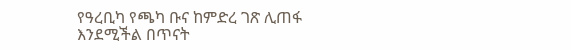የዓረቢካ የጫካ ቡና ከምድረ ገጽ ሊጠፋ እንደሚችል በጥናት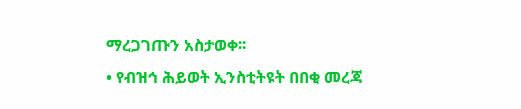ማረጋገጡን አስታወቀ፡፡
• የብዝኅ ሕይወት ኢንስቲትዩት በበቂ መረጃ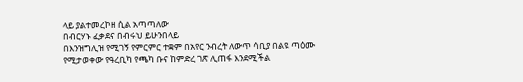ላይ ያልተመረኮዘ ሲል አጣጣለው
በብርሃኑ ፈቃደና በብሩህ ይሁንበላይ
በእንዝግሊዝ የሚገኝ የምርምር ተቋም በአየር ንብረት ለውጥ ሳቢያ በልዩ ጣዕሙ የሚታወቀው የዓረቢካ የጫካ ቡና ከምድረ ገጽ ሊጠፋ እንደሚችል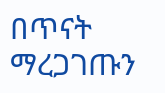በጥናት ማረጋገጡን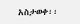አስታወቀ፡፡